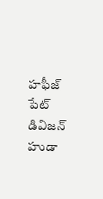హఫీజ్ పేట్ డివిజన్ హుడా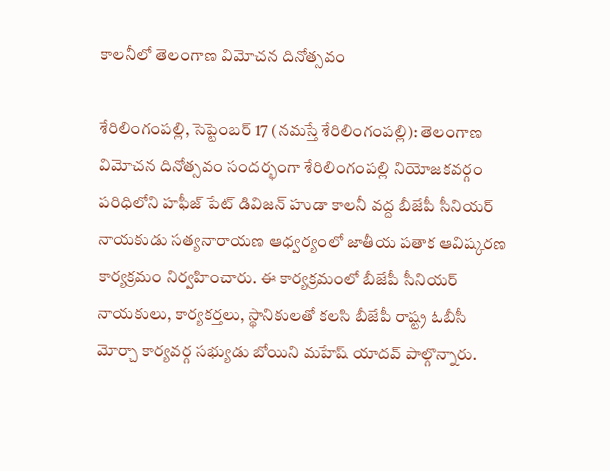కాలనీలో తెలంగాణ విమోచ‌న దినోత్స‌వం

శేరిలింగంపల్లి, సెప్టెంబ‌ర్ 17 (న‌మ‌స్తే శేరిలింగంపల్లి): తెలంగాణ విమోచన దినోత్సవం సందర్భంగా శేరిలింగంపల్లి నియోజకవర్గం పరిధిలోని హఫీజ్ పేట్ డివిజన్ హుడా కాలనీ వద్ద బీజేపీ సీనియర్ నాయకుడు సత్యనారాయణ ఆధ్వ‌ర్యంలో జాతీయ పతాక ఆవిష్కరణ కార్యక్రమం నిర్వ‌హించారు. ఈ కార్య‌క్ర‌మంలో బీజేపీ సీనియర్ నాయకులు, కార్యకర్తలు, స్థానికులతో కలసి బీజేపీ రాష్ట్ర ఓబీసీ మోర్చా కార్యవర్గ సభ్యుడు బోయిని మహేష్ యాదవ్ పాల్గొన్నారు.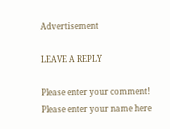Advertisement

LEAVE A REPLY

Please enter your comment!
Please enter your name here